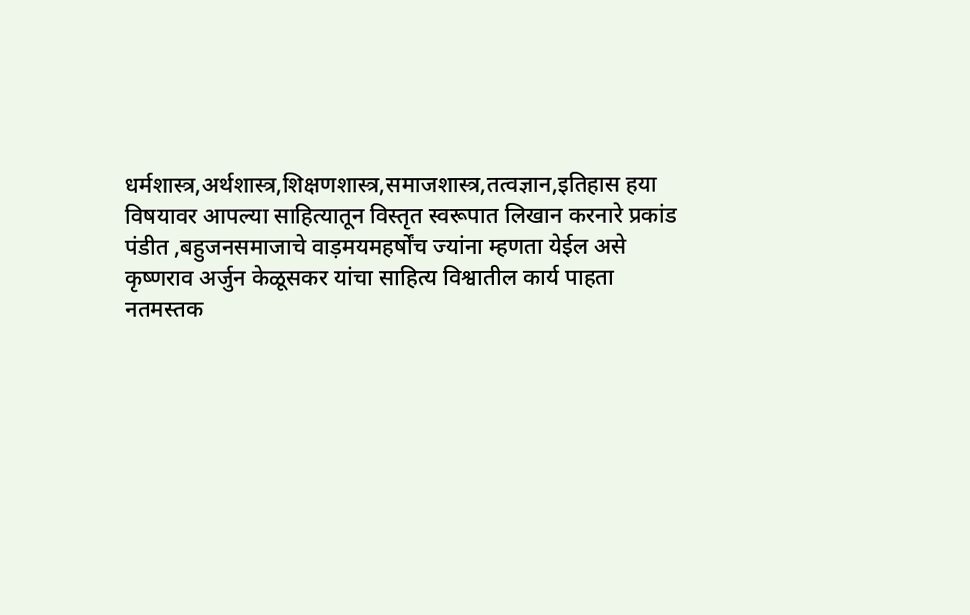धर्मशास्त्र,अर्थशास्त्र,शिक्षणशास्त्र,समाजशास्त्र,तत्वज्ञान,इतिहास हया विषयावर आपल्या साहित्यातून विस्तृत स्वरूपात लिखान करनारे प्रकांड पंडीत ,बहुजनसमाजाचे वाड़मयमहर्षोंच ज्यांना म्हणता येईल असे कृष्णराव अर्जुन केळूसकर यांचा साहित्य विश्वातील कार्य पाहता नतमस्तक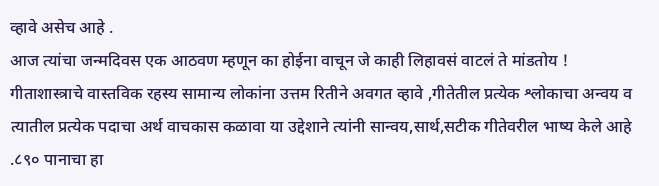व्हावे असेच आहे .
आज त्यांचा जन्मदिवस एक आठवण म्हणून का होईना वाचून जे काही लिहावसं वाटलं ते मांडतोय !
गीताशास्त्राचे वास्तविक रहस्य सामान्य लोकांना उत्तम रितीने अवगत व्हावे ,गीतेतील प्रत्येक श्लोकाचा अन्वय व त्यातील प्रत्येक पदाचा अर्थ वाचकास कळावा या उद्देशाने त्यांनी सान्वय,सार्थ,सटीक गीतेवरील भाष्य केले आहे .८९० पानाचा हा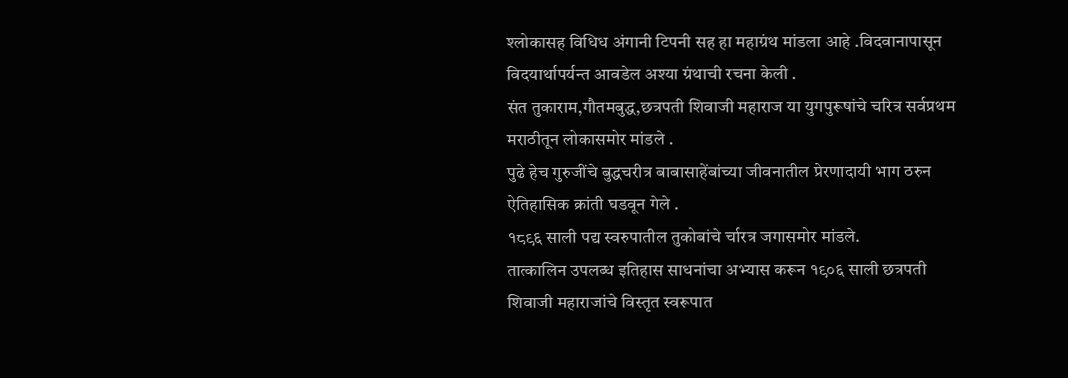श्लोकासह विधिध अंगानी टिपनी सह हा महाग्रंथ मांडला आहे .विदवानापासून विदयार्थापर्यन्त आवडेल अश्या ग्रंथाची रचना केली .
संत तुकाराम,गौतमबुद्ध,छत्रपती शिवाजी महाराज या युगपुरूषांचे चरित्र सर्वप्रथम मराठीतून लोकासमोर मांडले .
पुढे हेच गुरुजींचे बुद्धचरीत्र बाबासाहेंबांच्या जीवनातील प्रेरणादायी भाग ठरुन ऐतिहासिक क्रांती घडवून गेले .
१८९६ साली पद्य स्वरुपातील तुकोबांचे र्चारत्र जगासमोर मांडले.
तात्कालिन उपलब्ध इतिहास साधनांचा अभ्यास करून १९०६ साली छत्रपती शिवाजी महाराजांचे विस्तृत स्वरूपात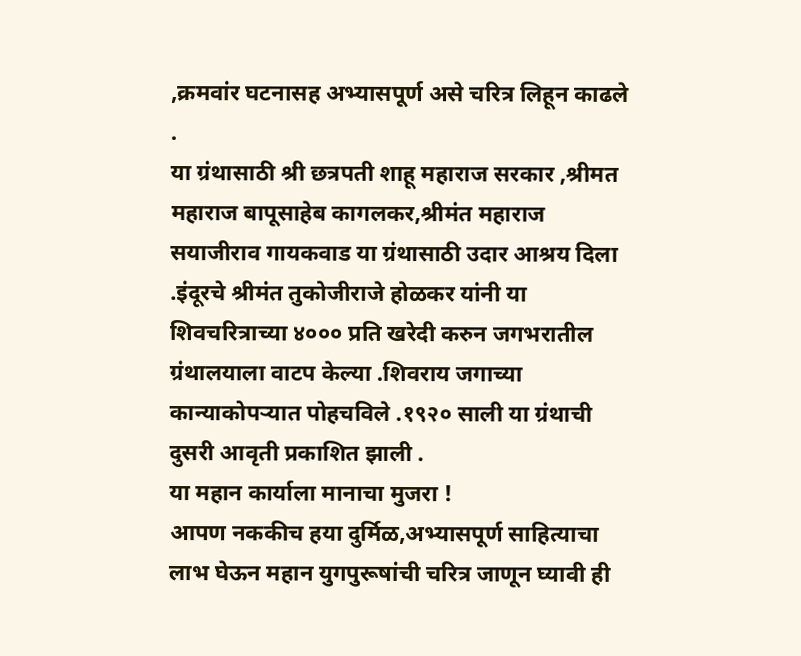,क्रमवांर घटनासह अभ्यासपूर्ण असे चरित्र लिहून काढले .
या ग्रंथासाठी श्री छत्रपती शाहू महाराज सरकार ,श्रीमत महाराज बापूसाहेब कागलकर,श्रीमंत महाराज सयाजीराव गायकवाड या ग्रंथासाठी उदार आश्रय दिला .इंदूरचे श्रीमंत तुकोजीराजे होळकर यांनी या शिवचरित्राच्या ४००० प्रति खरेदी करुन जगभरातील ग्रंथालयाला वाटप केल्या .शिवराय जगाच्या कान्याकोपऱ्यात पोहचविले .१९२० साली या ग्रंथाची दुसरी आवृती प्रकाशित झाली .
या महान कार्याला मानाचा मुजरा !
आपण नककीच हया दुर्मिळ,अभ्यासपूर्ण साहित्याचा लाभ घेऊन महान युगपुरूषांची चरित्र जाणून घ्यावी ही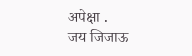अपेक्षा .
जय जिजाऊ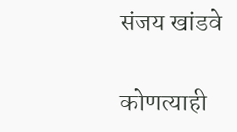संजय खांडवे

कोणत्याही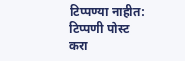टिप्पण्या नाहीत:
टिप्पणी पोस्ट करा